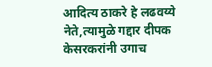आदित्य ठाकरे हे लढवय्ये नेते,त्यामुळे गद्दार दीपक केसरकरांनी उगाच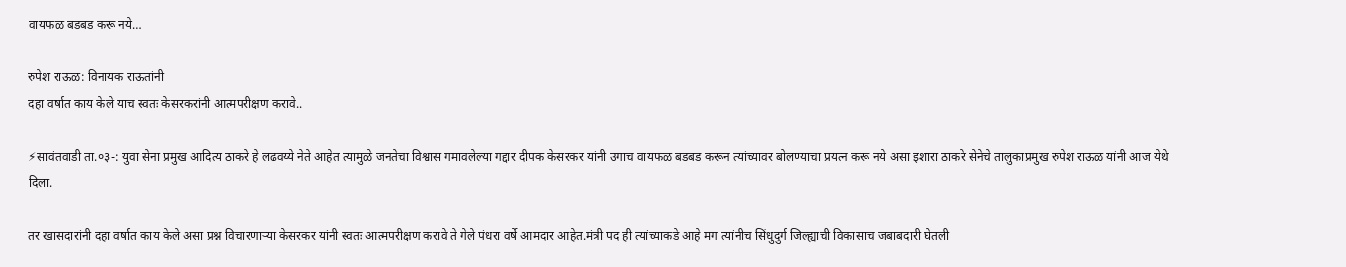वायफळ बडबड करू नये…

रुपेश राऊळ: विनायक राऊतांनी
दहा वर्षात काय केले याच स्वतः केसरकरांनी आत्मपरीक्षण करावे..

⚡सावंतवाडी ता.०३-: युवा सेना प्रमुख आदित्य ठाकरे हे लढवय्ये नेते आहेत त्यामुळे जनतेचा विश्वास गमावलेल्या गद्दार दीपक केसरकर यांनी उगाच वायफळ बडबड करून त्यांच्यावर बोलण्याचा प्रयत्न करू नये असा इशारा ठाकरे सेनेचे तालुकाप्रमुख रुपेश राऊळ यांनी आज येथे दिला.

तर खासदारांनी दहा वर्षात काय केले असा प्रश्न विचारणाऱ्या केसरकर यांनी स्वतः आत्मपरीक्षण करावे ते गेले पंधरा वर्षे आमदार आहेत.मंत्री पद ही त्यांच्याकडे आहे मग त्यांनीच सिंधुदुर्ग जिल्ह्याची विकासाच जबाबदारी घेतली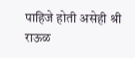पाहिजे होती असेही श्री राऊळ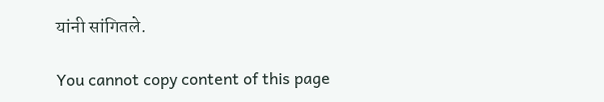यांनी सांगितले.

You cannot copy content of this page